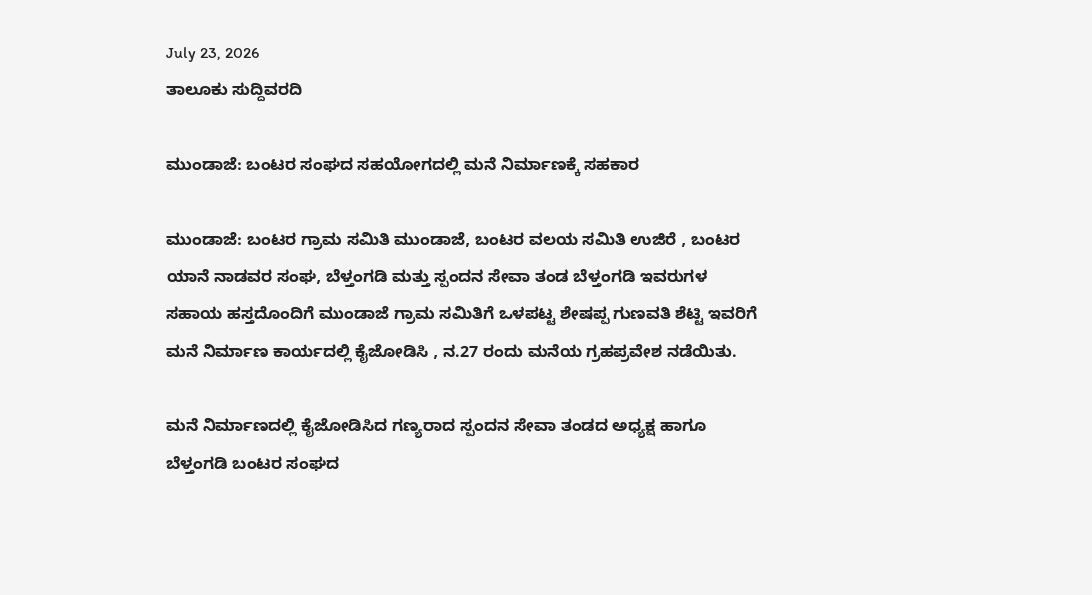July 23, 2026
ತಾಲೂಕು ಸುದ್ದಿವರದಿ

ಮುಂಡಾಜೆ: ಬಂಟರ ಸಂಘದ ಸಹಯೋಗದಲ್ಲಿ ಮನೆ ನಿರ್ಮಾಣಕ್ಕೆ ಸಹಕಾರ

ಮುಂಡಾಜೆ: ಬಂಟರ ಗ್ರಾಮ ಸಮಿತಿ ಮುಂಡಾಜೆ, ಬಂಟರ ವಲಯ ಸಮಿತಿ ಉಜಿರೆ , ಬಂಟರ ಯಾನೆ ನಾಡವರ ಸಂಘ, ಬೆಳ್ತಂಗಡಿ ಮತ್ತು ಸ್ಪಂದನ ಸೇವಾ ತಂಡ ಬೆಳ್ತಂಗಡಿ ಇವರುಗಳ ಸಹಾಯ ಹಸ್ತದೊಂದಿಗೆ ಮುಂಡಾಜೆ ಗ್ರಾಮ ಸಮಿತಿಗೆ ಒಳಪಟ್ಟ ಶೇಷಪ್ಪ ಗುಣವತಿ ಶೆಟ್ಟಿ ಇವರಿಗೆ ಮನೆ ನಿರ್ಮಾಣ ಕಾರ್ಯದಲ್ಲಿ ಕೈಜೋಡಿಸಿ , ನ.27 ರಂದು ಮನೆಯ ಗ್ರಹಪ್ರವೇಶ ನಡೆಯಿತು.

ಮನೆ ನಿರ್ಮಾಣದಲ್ಲಿ ಕೈಜೋಡಿಸಿದ ಗಣ್ಯರಾದ ಸ್ಪಂದನ ಸೇವಾ ತಂಡದ ಅಧ್ಯಕ್ಷ ಹಾಗೂ ಬೆಳ್ತಂಗಡಿ ಬಂಟರ ಸಂಘದ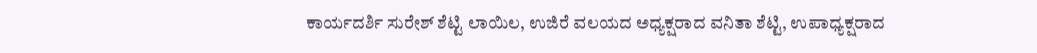ಕಾರ್ಯದರ್ಶಿ ಸುರೇಶ್ ಶೆಟ್ಟಿ ಲಾಯಿಲ, ಉಜಿರೆ ವಲಯದ ಅಧ್ಯಕ್ಷರಾದ ವನಿತಾ ಶೆಟ್ಟಿ, ಉಪಾಧ್ಯಕ್ಷರಾದ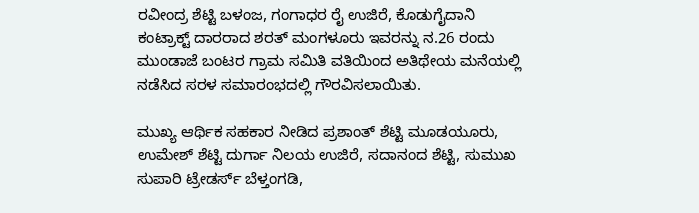ರವೀಂದ್ರ ಶೆಟ್ಟಿ ಬಳಂಜ, ಗಂಗಾಧರ ರೈ ಉಜಿರೆ, ಕೊಡುಗೈದಾನಿ ಕಂಟ್ರಾಕ್ಟ್ ದಾರರಾದ ಶರತ್ ಮಂಗಳೂರು ಇವರನ್ನು ನ.26 ರಂದು ಮುಂಡಾಜೆ ಬಂಟರ ಗ್ರಾಮ ಸಮಿತಿ ವತಿಯಿಂದ ಅತಿಥೇಯ ಮನೆಯಲ್ಲಿ ನಡೆಸಿದ ಸರಳ ಸಮಾರಂಭದಲ್ಲಿ ಗೌರವಿಸಲಾಯಿತು.

ಮುಖ್ಯ ಆರ್ಥಿಕ ಸಹಕಾರ ನೀಡಿದ ಪ್ರಶಾಂತ್ ಶೆಟ್ಟಿ ಮೂಡಯೂರು, ಉಮೇಶ್ ಶೆಟ್ಟಿ ದುರ್ಗಾ ನಿಲಯ ಉಜಿರೆ, ಸದಾನಂದ ಶೆಟ್ಟಿ, ಸುಮುಖ ಸುಪಾರಿ ಟ್ರೇಡರ್ಸ್ ಬೆಳ್ತಂಗಡಿ,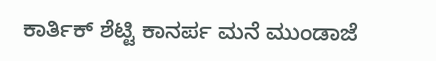ಕಾರ್ತಿಕ್ ಶೆಟ್ಟಿ ಕಾನರ್ಪ ಮನೆ ಮುಂಡಾಜೆ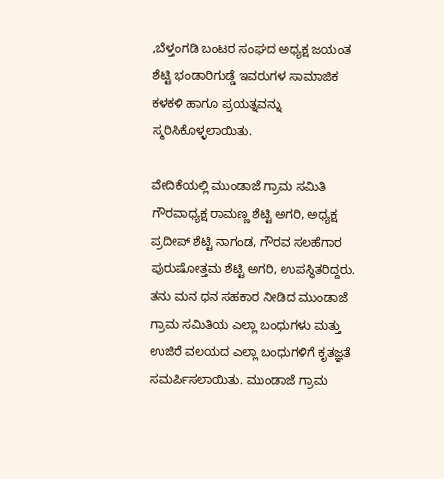,ಬೆಳ್ತಂಗಡಿ ಬಂಟರ ಸಂಘದ ಅಧ್ಯಕ್ಷ ಜಯಂತ ಶೆಟ್ಟಿ ಭಂಡಾರಿಗುಡ್ಡೆ ಇವರುಗಳ ಸಾಮಾಜಿಕ ಕಳಕಳಿ ಹಾಗೂ ಪ್ರಯತ್ನವನ್ನು ಸ್ಮರಿಸಿಕೊಳ್ಳಲಾಯಿತು.

ವೇದಿಕೆಯಲ್ಲಿ ಮುಂಡಾಜೆ ಗ್ರಾಮ ಸಮಿತಿ ಗೌರವಾಧ್ಯಕ್ಷ ರಾಮಣ್ಣ ಶೆಟ್ಟಿ ಅಗರಿ, ಅಧ್ಯಕ್ಷ ಪ್ರದೀಪ್ ಶೆಟ್ಟಿ ನಾಗಂಡ, ಗೌರವ ಸಲಹೆಗಾರ ಪುರುಷೋತ್ತಮ ಶೆಟ್ಟಿ ಅಗರಿ, ಉಪಸ್ಥಿತರಿದ್ದರು. ತನು ಮನ ಧನ ಸಹಕಾರ ನೀಡಿದ ಮುಂಡಾಜೆ ಗ್ರಾಮ ಸಮಿತಿಯ ಎಲ್ಲಾ ಬಂಧುಗಳು ಮತ್ತು ಉಜಿರೆ ವಲಯದ ಎಲ್ಲಾ ಬಂಧುಗಳಿಗೆ ಕೃತಜ್ಞತೆ ಸಮರ್ಪಿಸಲಾಯಿತು. ಮುಂಡಾಜೆ ಗ್ರಾಮ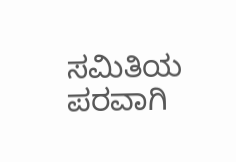ಸಮಿತಿಯ ಪರವಾಗಿ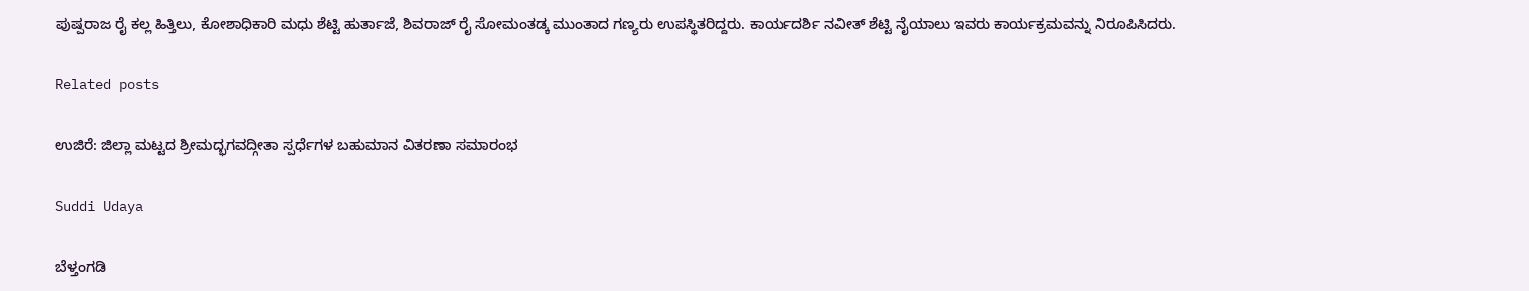ಪುಷ್ಪರಾಜ ರೈ ಕಲ್ಲ ಹಿತ್ತಿಲು, ಕೋಶಾಧಿಕಾರಿ ಮಧು ಶೆಟ್ಟಿ ಹುರ್ತಾಜೆ, ಶಿವರಾಜ್ ರೈ ಸೋಮಂತಡ್ಕ ಮುಂತಾದ ಗಣ್ಯರು ಉಪಸ್ಥಿತರಿದ್ದರು. ಕಾರ್ಯದರ್ಶಿ ನವೀತ್ ಶೆಟ್ಟಿ ನೈಯಾಲು ಇವರು ಕಾರ್ಯಕ್ರಮವನ್ನು ನಿರೂಪಿಸಿದರು.

Related posts

ಉಜಿರೆ: ಜಿಲ್ಲಾ ಮಟ್ಟದ ಶ್ರೀಮದ್ಭಗವದ್ಗೀತಾ ಸ್ಪರ್ಧೆಗಳ ಬಹುಮಾನ ವಿತರಣಾ ಸಮಾರಂಭ

Suddi Udaya

ಬೆಳ್ತಂಗಡಿ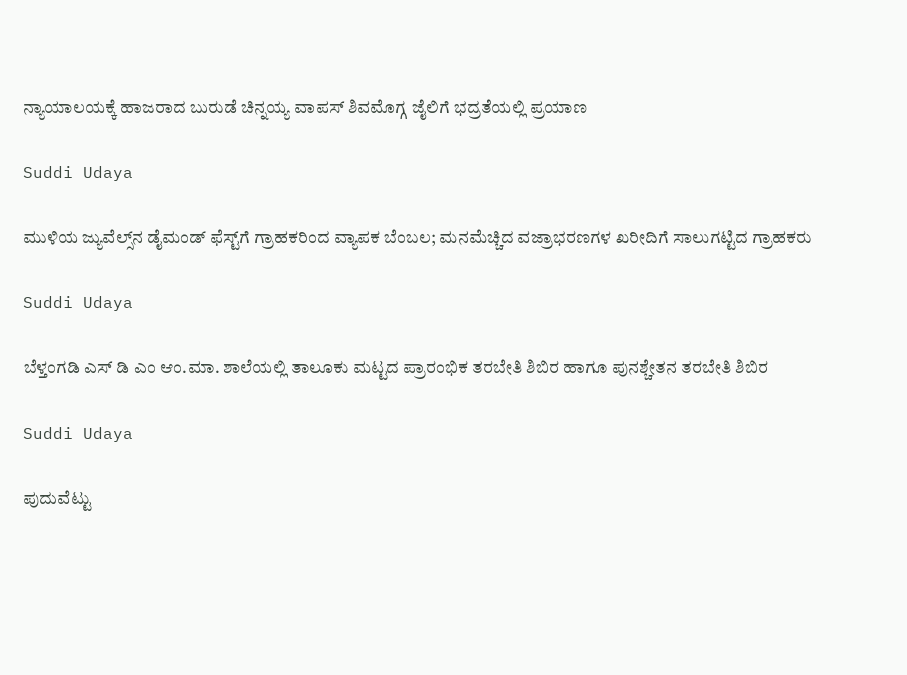ನ್ಯಾಯಾಲಯಕ್ಕೆ‌ ಹಾಜರಾದ ಬುರುಡೆ ಚಿನ್ನಯ್ಯ ವಾಪಸ್ ಶಿವಮೊಗ್ಗ ಜೈಲಿಗೆ ಭದ್ರತೆಯಲ್ಲಿ ಪ್ರಯಾಣ

Suddi Udaya

ಮುಳಿಯ ಜ್ಯುವೆಲ್ಸ್‌ನ ಡೈಮಂಡ್ ಫೆಸ್ಟ್‌ಗೆ ಗ್ರಾಹಕರಿಂದ ವ್ಯಾಪಕ ಬೆಂಬಲ; ಮನಮೆಚ್ಚಿದ ವಜ್ರಾಭರಣಗಳ ಖರೀದಿಗೆ ಸಾಲುಗಟ್ಟಿದ ಗ್ರಾಹಕರು

Suddi Udaya

ಬೆಳ್ತಂಗಡಿ ಎಸ್ ಡಿ ಎಂ ಆಂ.ಮಾ. ಶಾಲೆಯಲ್ಲಿ ತಾಲೂಕು ಮಟ್ಟದ ಪ್ರಾರಂಭಿಕ ತರಬೇತಿ ಶಿಬಿರ ಹಾಗೂ ಪುನಶ್ಚೇತನ ತರಬೇತಿ ಶಿಬಿರ

Suddi Udaya

ಪುದುವೆಟ್ಟು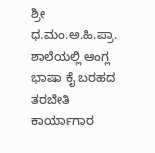ಶ್ರೀ ಧ.ಮಂ.ಅ.ಹಿ.ಪ್ರಾ. ಶಾಲೆಯಲ್ಲಿ ಆಂಗ್ಲ ಭಾಷಾ ಕೈ ಬರಹದ ತರಬೇತಿ ಕಾರ್ಯಾಗಾರ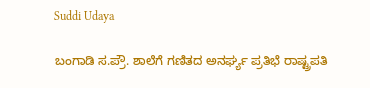Suddi Udaya

ಬಂಗಾಡಿ ಸ.ಪ್ರೌ. ಶಾಲೆಗೆ ಗಣಿತದ ಅನರ್ಘ್ಯ ಪ್ರತಿಭೆ ರಾಷ್ಟ್ರಪತಿ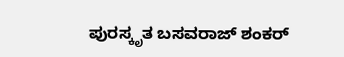ಪುರಸ್ಕೃತ ಬಸವರಾಜ್ ಶಂಕರ್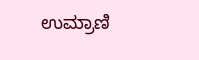ಉಮ್ರಾಣಿ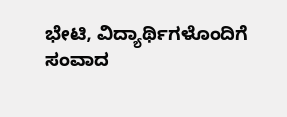ಭೇಟಿ, ವಿದ್ಯಾರ್ಥಿಗಳೊಂದಿಗೆ ಸಂವಾದ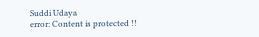Suddi Udaya
error: Content is protected !!